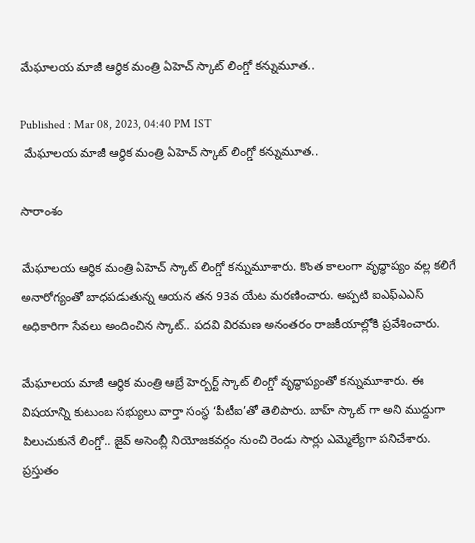మేఘాలయ మాజీ ఆర్థిక మంత్రి ఏహెచ్ స్కాట్ లింగ్డో కన్నుమూత..

Published : Mar 08, 2023, 04:40 PM IST
 మేఘాలయ మాజీ ఆర్థిక మంత్రి ఏహెచ్ స్కాట్ లింగ్డో కన్నుమూత..

సారాంశం

మేఘాలయ ఆర్థిక మంత్రి ఏహెచ్ స్కాట్ లింగ్డో కన్నుమూశారు. కొంత కాలంగా వృద్ధాప్యం వల్ల కలిగే అనారోగ్యంతో బాధపడుతున్న ఆయన తన 93వ యేట మరణించారు. అప్పటి ఐఎఫ్ఎఎస్ అధికారిగా సేవలు అందించిన స్కాట్.. పదవి విరమణ అనంతరం రాజకీయాల్లోకి ప్రవేశించారు.

మేఘాలయ మాజీ ఆర్థిక మంత్రి ఆబ్రే హెర్బర్ట్ స్కాట్ లింగ్డో వృద్ధాప్యంతో కన్నుమూశారు. ఈ విషయాన్ని కుటుంబ సభ్యులు వార్తా సంస్థ ‘పీటీఐ’తో తెలిపారు. బాహ్ స్కాట్ గా అని ముద్దుగా పిలుచుకునే లింగ్డో.. జైవ్ అసెంబ్లీ నియోజకవర్గం నుంచి రెండు సార్లు ఎమ్మెల్యేగా పనిచేశారు. ప్రస్తుతం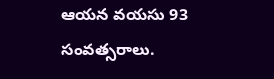ఆయన వయసు 93 సంవత్సరాలు.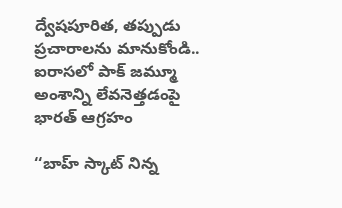ద్వేషపూరిత, తప్పుడు ప్రచారాలను మానుకోండి.. ఐరాస‌లో పాక్ జ‌మ్మూ అంశాన్ని లేవ‌నెత్త‌డంపై భార‌త్ ఆగ్ర‌హం

‘‘బాహ్ స్కాట్ నిన్న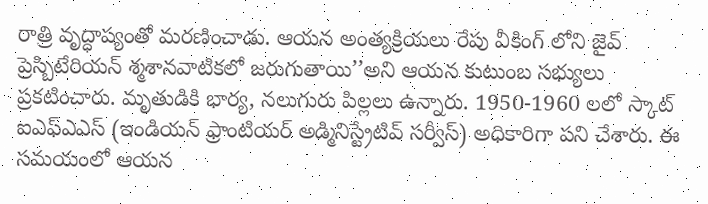రాత్రి వృద్ధాప్యంతో మరణించాడు. ఆయన అంత్యక్రియలు రేపు వీకింగ్ లోని జైవ్ ప్రెస్బిటేరియన్ శ్మశానవాటికలో జరుగుతాయి’’అని ఆయన కుటుంబ సభ్యులు ప్రకటించారు. మృతుడికి భార్య, నలుగురు పిల్లలు ఉన్నారు. 1950-1960 లలో స్కాట్ ఐఎఫ్ఎఎస్ (ఇండియన్ ఫ్రాంటియర్ అడ్మినిస్ట్రేటివ్ సర్వీస్) అధికారిగా పని చేశారు. ఈ సమయంలో ఆయన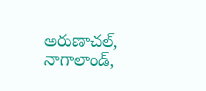అరుణాచల్, నాగాలాండ్,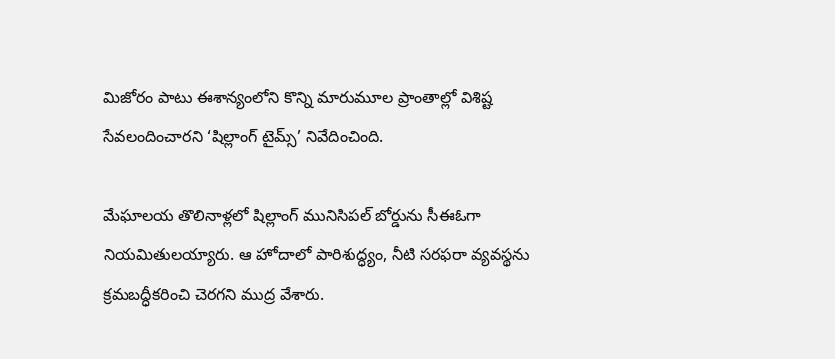మిజోరం పాటు ఈశాన్యంలోని కొన్ని మారుమూల ప్రాంతాల్లో విశిష్ట సేవలందించారని ‘షిల్లాంగ్ టైమ్స్’ నివేదించింది.

మేఘాలయ తొలినాళ్లలో షిల్లాంగ్ మునిసిపల్ బోర్డును సీఈఓగా నియమితులయ్యారు. ఆ హోదాలో పారిశుద్ధ్యం, నీటి సరఫరా వ్యవస్థను క్రమబద్ధీకరించి చెరగని ముద్ర వేశారు.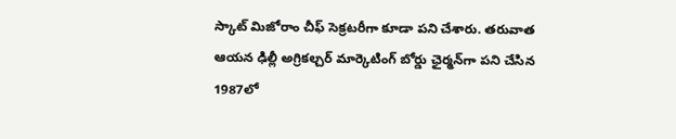స్కాట్ మిజోరాం చీఫ్ సెక్రటరీగా కూడా పని చేశారు. తరువాత ఆయన ఢిల్లీ అగ్రికల్చర్ మార్కెటింగ్ బోర్డు ఛైర్మన్‌గా పని చేసిన 1987లో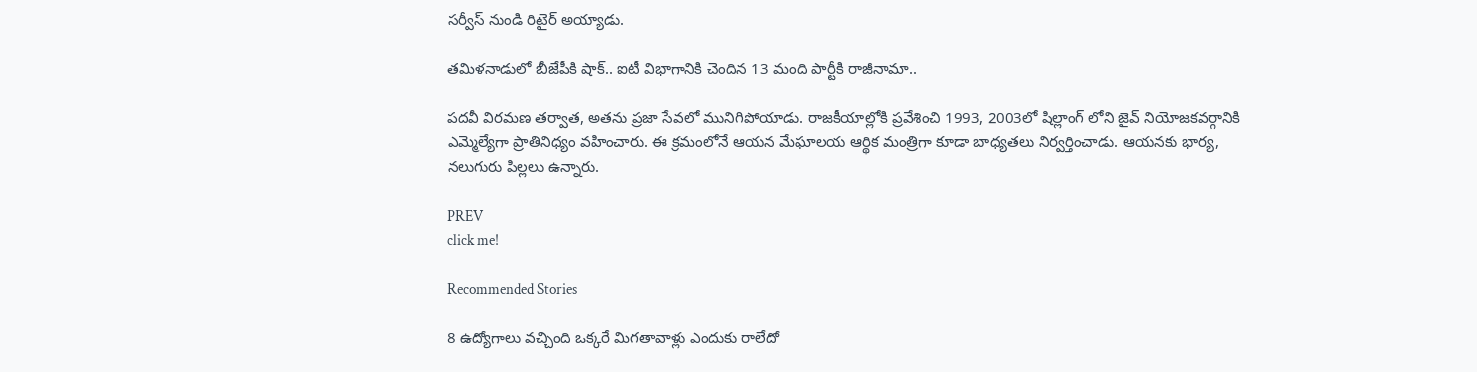సర్వీస్ నుండి రిటైర్ అయ్యాడు.

తమిళనాడులో బీజేపీకి షాక్.. ఐటీ విభాగానికి చెందిన 13 మంది పార్టీకి రాజీనామా..

పదవీ విరమణ తర్వాత, అతను ప్రజా సేవలో మునిగిపోయాడు. రాజకీయాల్లోకి ప్రవేశించి 1993, 2003లో షిల్లాంగ్ లోని జైవ్ నియోజకవర్గానికి ఎమ్మెల్యేగా ప్రాతినిధ్యం వహించారు. ఈ క్రమంలోనే ఆయన మేఘాలయ ఆర్థిక మంత్రిగా కూడా బాధ్యతలు నిర్వర్తించాడు. ఆయనకు భార్య, నలుగురు పిల్లలు ఉన్నారు.

PREV
click me!

Recommended Stories

8 ఉద్యోగాలు వచ్చింది ఒక్కరే మిగతావాళ్లు ఎందుకు రాలేదో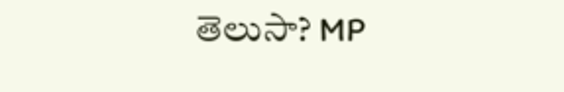తెలుసా? MP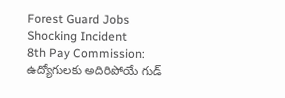Forest Guard Jobs Shocking Incident
8th Pay Commission: ఉద్యోగులకు అదిరిపోయే గుడ్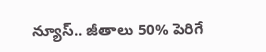న్యూస్.. జీతాలు 50% పెరిగే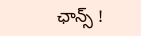ఛాన్స్ !